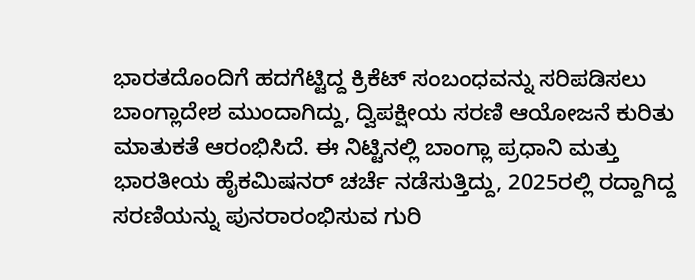ಭಾರತದೊಂದಿಗೆ ಹದಗೆಟ್ಟಿದ್ದ ಕ್ರಿಕೆಟ್ ಸಂಬಂಧವನ್ನು ಸರಿಪಡಿಸಲು ಬಾಂಗ್ಲಾದೇಶ ಮುಂದಾಗಿದ್ದು, ದ್ವಿಪಕ್ಷೀಯ ಸರಣಿ ಆಯೋಜನೆ ಕುರಿತು ಮಾತುಕತೆ ಆರಂಭಿಸಿದೆ. ಈ ನಿಟ್ಟಿನಲ್ಲಿ ಬಾಂಗ್ಲಾ ಪ್ರಧಾನಿ ಮತ್ತು ಭಾರತೀಯ ಹೈಕಮಿಷನರ್ ಚರ್ಚೆ ನಡೆಸುತ್ತಿದ್ದು, 2025ರಲ್ಲಿ ರದ್ದಾಗಿದ್ದ ಸರಣಿಯನ್ನು ಪುನರಾರಂಭಿಸುವ ಗುರಿ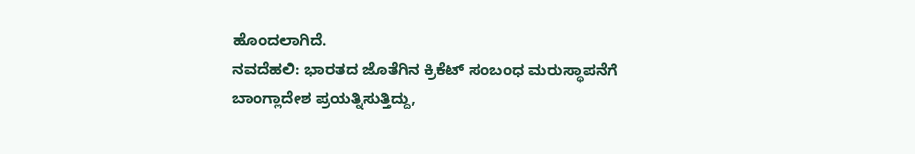ಹೊಂದಲಾಗಿದೆ.
ನವದೆಹಲಿ: ಭಾರತದ ಜೊತೆಗಿನ ಕ್ರಿಕೆಟ್ ಸಂಬಂಧ ಮರುಸ್ಥಾಪನೆಗೆ ಬಾಂಗ್ಲಾದೇಶ ಪ್ರಯತ್ನಿಸುತ್ತಿದ್ದು,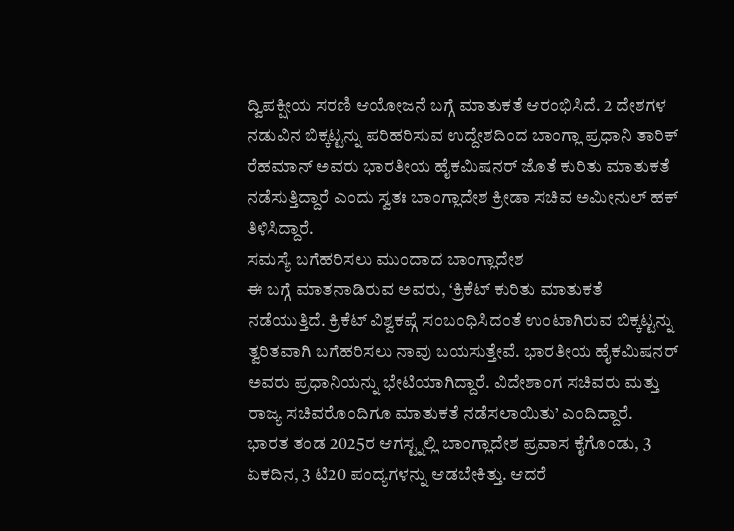ದ್ವಿಪಕ್ಷೀಯ ಸರಣಿ ಆಯೋಜನೆ ಬಗ್ಗೆ ಮಾತುಕತೆ ಆರಂಭಿಸಿದೆ. 2 ದೇಶಗಳ ನಡುವಿನ ಬಿಕ್ಕಟ್ಟನ್ನು ಪರಿಹರಿಸುವ ಉದ್ದೇಶದಿಂದ ಬಾಂಗ್ಲಾ ಪ್ರಧಾನಿ ತಾರಿಕ್ ರೆಹಮಾನ್ ಅವರು ಭಾರತೀಯ ಹೈಕಮಿಷನರ್ ಜೊತೆ ಕುರಿತು ಮಾತುಕತೆ ನಡೆಸುತ್ತಿದ್ದಾರೆ ಎಂದು ಸ್ವತಃ ಬಾಂಗ್ಲಾದೇಶ ಕ್ರೀಡಾ ಸಚಿವ ಅಮೀನುಲ್ ಹಕ್ ತಿಳಿಸಿದ್ದಾರೆ.
ಸಮಸ್ಯೆ ಬಗೆಹರಿಸಲು ಮುಂದಾದ ಬಾಂಗ್ಲಾದೇಶ
ಈ ಬಗ್ಗೆ ಮಾತನಾಡಿರುವ ಅವರು, ‘ಕ್ರಿಕೆಟ್ ಕುರಿತು ಮಾತುಕತೆ ನಡೆಯುತ್ತಿದೆ. ಕ್ರಿಕೆಟ್ ವಿಶ್ವಕಪ್ಗೆ ಸಂಬಂಧಿಸಿದಂತೆ ಉಂಟಾಗಿರುವ ಬಿಕ್ಕಟ್ಟನ್ನು ತ್ವರಿತವಾಗಿ ಬಗೆಹರಿಸಲು ನಾವು ಬಯಸುತ್ತೇವೆ. ಭಾರತೀಯ ಹೈಕಮಿಷನರ್ ಅವರು ಪ್ರಧಾನಿಯನ್ನು ಭೇಟಿಯಾಗಿದ್ದಾರೆ. ವಿದೇಶಾಂಗ ಸಚಿವರು ಮತ್ತು ರಾಜ್ಯ ಸಚಿವರೊಂದಿಗೂ ಮಾತುಕತೆ ನಡೆಸಲಾಯಿತು’ ಎಂದಿದ್ದಾರೆ.
ಭಾರತ ತಂಡ 2025ರ ಆಗಸ್ಟ್ನಲ್ಲಿ ಬಾಂಗ್ಲಾದೇಶ ಪ್ರವಾಸ ಕೈಗೊಂಡು, 3 ಏಕದಿನ, 3 ಟಿ20 ಪಂದ್ಯಗಳನ್ನು ಆಡಬೇಕಿತ್ತು. ಆದರೆ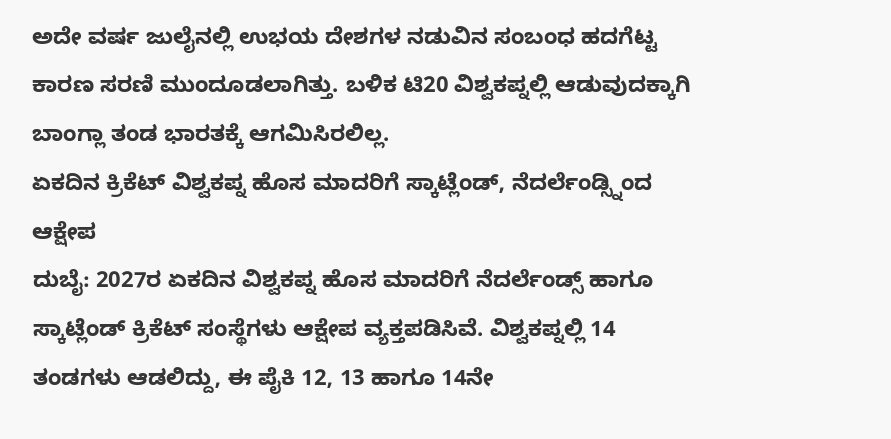ಅದೇ ವರ್ಷ ಜುಲೈನಲ್ಲಿ ಉಭಯ ದೇಶಗಳ ನಡುವಿನ ಸಂಬಂಧ ಹದಗೆಟ್ಟ ಕಾರಣ ಸರಣಿ ಮುಂದೂಡಲಾಗಿತ್ತು. ಬಳಿಕ ಟಿ20 ವಿಶ್ವಕಪ್ನಲ್ಲಿ ಆಡುವುದಕ್ಕಾಗಿ ಬಾಂಗ್ಲಾ ತಂಡ ಭಾರತಕ್ಕೆ ಆಗಮಿಸಿರಲಿಲ್ಲ.
ಏಕದಿನ ಕ್ರಿಕೆಟ್ ವಿಶ್ವಕಪ್ನ ಹೊಸ ಮಾದರಿಗೆ ಸ್ಕಾಟ್ಲೆಂಡ್, ನೆದರ್ಲೆಂಡ್ಸ್ನಿಂದ ಆಕ್ಷೇಪ
ದುಬೈ: 2027ರ ಏಕದಿನ ವಿಶ್ವಕಪ್ನ ಹೊಸ ಮಾದರಿಗೆ ನೆದರ್ಲೆಂಡ್ಸ್ ಹಾಗೂ ಸ್ಕಾಟ್ಲೆಂಡ್ ಕ್ರಿಕೆಟ್ ಸಂಸ್ಥೆಗಳು ಆಕ್ಷೇಪ ವ್ಯಕ್ತಪಡಿಸಿವೆ. ವಿಶ್ವಕಪ್ನಲ್ಲಿ 14 ತಂಡಗಳು ಆಡಲಿದ್ದು, ಈ ಪೈಕಿ 12, 13 ಹಾಗೂ 14ನೇ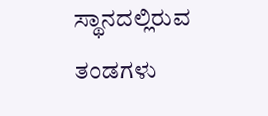ಸ್ಥಾನದಲ್ಲಿರುವ ತಂಡಗಳು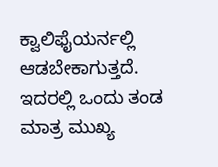ಕ್ವಾಲಿಫೈಯರ್ನಲ್ಲಿ ಆಡಬೇಕಾಗುತ್ತದೆ. ಇದರಲ್ಲಿ ಒಂದು ತಂಡ ಮಾತ್ರ ಮುಖ್ಯ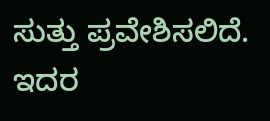ಸುತ್ತು ಪ್ರವೇಶಿಸಲಿದೆ. ಇದರ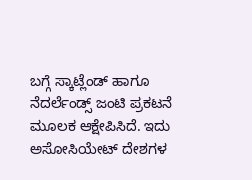ಬಗ್ಗೆ ಸ್ಕಾಟ್ಲೆಂಡ್ ಹಾಗೂ ನೆದರ್ಲೆಂಡ್ಸ್ ಜಂಟಿ ಪ್ರಕಟನೆ ಮೂಲಕ ಆಕ್ಷೇಪಿಸಿದೆ. ಇದು ಅಸೋಸಿಯೇಟ್ ದೇಶಗಳ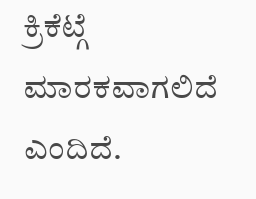ಕ್ರಿಕೆಟ್ಗೆ ಮಾರಕವಾಗಲಿದೆ ಎಂದಿದೆ.